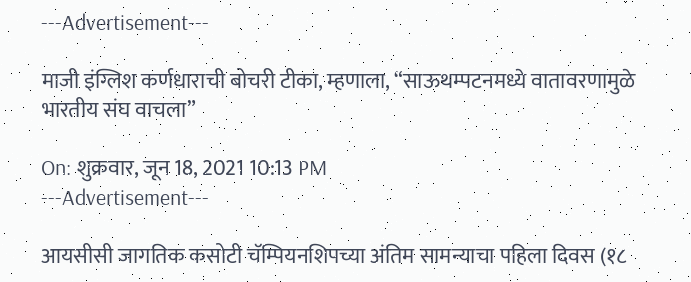---Advertisement---

माजी इंग्लिश कर्णधाराची बोचरी टीका, म्हणाला, “साऊथम्पटनमध्ये वातावरणामुळे भारतीय संघ वाचला”

On: शुक्रवार, जून 18, 2021 10:13 PM
---Advertisement---

आयसीसी जागतिक कसोटी चॅम्पियनशिपच्या अंतिम सामन्याचा पहिला दिवस (१८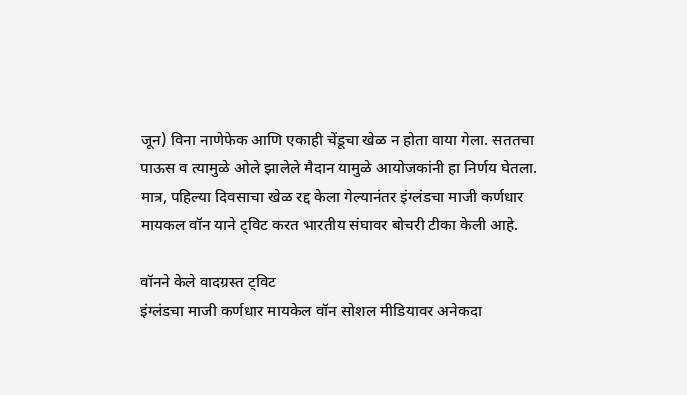जून) विना नाणेफेक आणि एकाही चेंडूचा खेळ न होता वाया गेला. सततचा पाऊस व त्यामुळे ओले झालेले मैदान यामुळे आयोजकांनी हा निर्णय घेतला. मात्र, पहिल्या दिवसाचा खेळ रद्द केला गेल्यानंतर इंग्लंडचा माजी कर्णधार मायकल वॉन याने ट्विट करत भारतीय संघावर बोचरी टीका केली आहे.

वॉनने केले वादग्रस्त ट्विट
इंग्लंडचा माजी कर्णधार मायकेल वॉन सोशल मीडियावर अनेकदा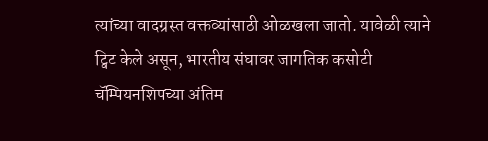त्यांच्या वादग्रस्त वक्तव्यांसाठी ओळखला जातो. यावेळी त्याने ट्विट केले असून, भारतीय संघावर जागतिक कसोटी चॅम्पियनशिपच्या अंतिम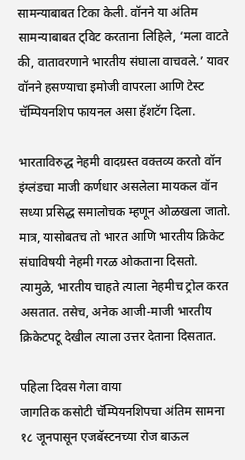सामन्याबाबत टिका केली. वॉनने या अंतिम सामन्याबाबत ट्विट करताना लिहिले, ‘मला वाटते की, वातावरणाने भारतीय संघाला वाचवले.’ यावर वॉनने हसण्याचा इमोजी वापरला आणि टेस्ट चॅम्पियनशिप फायनल असा हॅशटॅग दिला.

भारताविरुद्ध नेहमी वादग्रस्त वक्तव्य करतो वॉन
इंग्लंडचा माजी कर्णधार असलेला मायकल वॉन सध्या प्रसिद्ध समालोचक म्हणून ओळखला जातो. मात्र, यासोबतच तो भारत आणि भारतीय क्रिकेट संघाविषयी नेहमी गरळ ओकताना दिसतो. त्यामुळे, भारतीय चाहते त्याला नेहमीच ट्रोल करत असतात. तसेच, अनेक आजी-माजी भारतीय क्रिकेटपटू देखील त्याला उत्तर देताना दिसतात.

पहिला दिवस गेला वाया
जागतिक कसोटी चॅम्पियनशिपचा अंतिम सामना १८ जूनपासून एजबॅस्टनच्या रोज बाऊल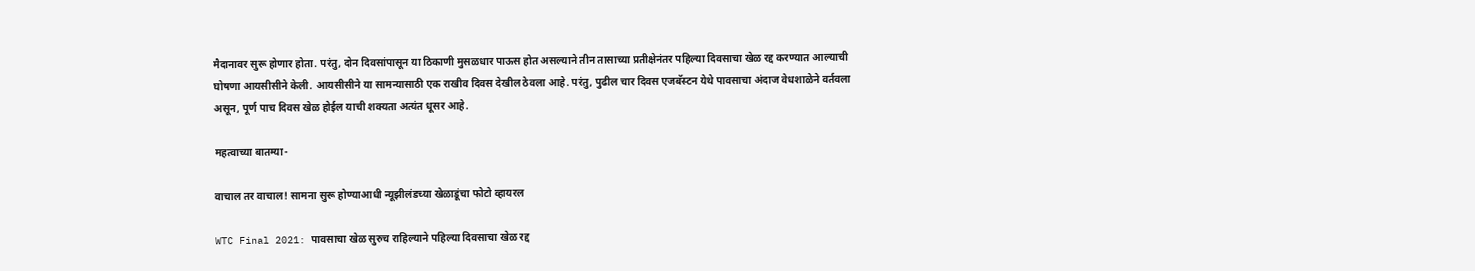मैदानावर सुरू होणार होता. परंतु, दोन दिवसांपासून या ठिकाणी मुसळधार पाऊस होत असल्याने तीन तासाच्या प्रतीक्षेनंतर पहिल्या दिवसाचा खेळ रद्द करण्यात आल्याची घोषणा आयसीसीने केली. आयसीसीने या सामन्यासाठी एक राखीव दिवस देखील ठेवला आहे. परंतु, पुढील चार दिवस एजबॅस्टन येथे पावसाचा अंदाज वेधशाळेने वर्तवला असून, पूर्ण पाच दिवस खेळ होईल याची शक्यता अत्यंत धूसर आहे.

महत्वाच्या बातम्या-

वाचाल तर वाचाल! सामना सुरू होण्याआधी न्यूझीलंडच्या खेळाडूंचा फोटो व्हायरल

WTC Final 2021: पावसाचा खेळ सुरुच राहिल्याने पहिल्या दिवसाचा खेळ रद्द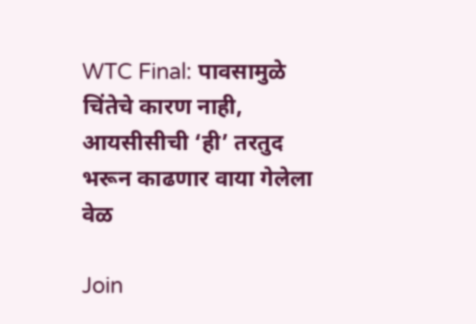WTC Final: पावसामुळे चिंतेचे कारण नाही, आयसीसीची ‘ही’ तरतुद भरून काढणार वाया गेलेला वेळ

Join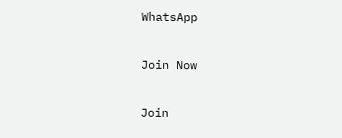WhatsApp

Join Now

Join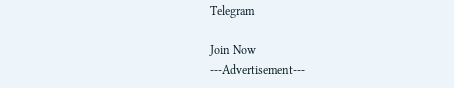Telegram

Join Now
---Advertisement---